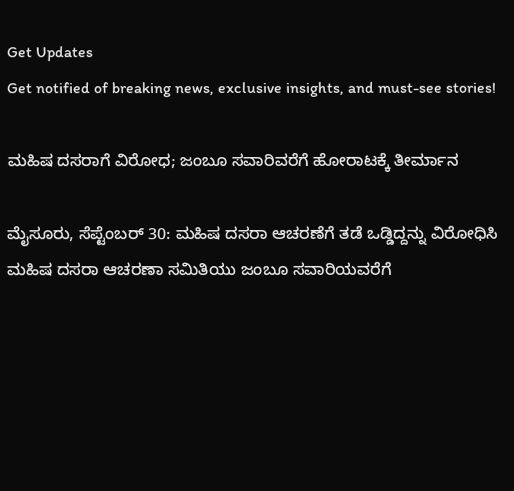Get Updates
Get notified of breaking news, exclusive insights, and must-see stories!

ಮಹಿಷ ದಸರಾಗೆ ವಿರೋಧ; ಜಂಬೂ ಸವಾರಿವರೆಗೆ ಹೋರಾಟಕ್ಕೆ ತೀರ್ಮಾನ

ಮೈಸೂರು, ಸೆಪ್ಟೆಂಬರ್ 30: ಮಹಿಷ ದಸರಾ ಆಚರಣೆಗೆ ತಡೆ ಒಡ್ಡಿದ್ದನ್ನು ವಿರೋಧಿಸಿ ಮಹಿಷ ದಸರಾ ಆಚರಣಾ ಸಮಿತಿಯು ಜಂಬೂ ಸವಾರಿಯವರೆಗೆ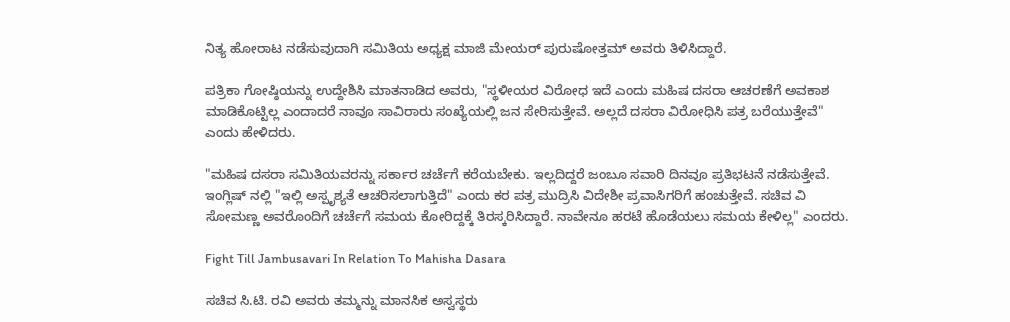ನಿತ್ಯ ಹೋರಾಟ ನಡೆಸುವುದಾಗಿ ಸಮಿತಿಯ ಅಧ್ಯಕ್ಷ ಮಾಜಿ ಮೇಯರ್ ಪುರುಷೋತ್ತಮ್‌ ಅವರು ತಿಳಿಸಿದ್ದಾರೆ.

ಪತ್ರಿಕಾ ಗೋಷ್ಠಿಯನ್ನು ಉದ್ದೇಶಿಸಿ ಮಾತನಾಡಿದ ಅವರು, "ಸ್ಥಳೀಯರ ವಿರೋಧ ಇದೆ ಎಂದು ಮಹಿಷ ದಸರಾ ಆಚರಣೆಗೆ ಅವಕಾಶ ಮಾಡಿಕೊಟ್ಟಿಲ್ಲ ಎಂದಾದರೆ ನಾವೂ ಸಾವಿರಾರು ಸಂಖ್ಯೆಯಲ್ಲಿ ಜನ ಸೇರಿಸುತ್ತೇವೆ. ಅಲ್ಲದೆ ದಸರಾ ವಿರೋಧಿಸಿ ಪತ್ರ ಬರೆಯುತ್ತೇವೆ" ಎಂದು ಹೇಳಿದರು.

"ಮಹಿಷ ದಸರಾ ಸಮಿತಿಯವರನ್ನು ಸರ್ಕಾರ ಚರ್ಚೆಗೆ ಕರೆಯಬೇಕು. ಇಲ್ಲದಿದ್ದರೆ ಜಂಬೂ ಸವಾರಿ ದಿನವೂ ಪ್ರತಿಭಟನೆ ನಡೆಸುತ್ತೇವೆ. ಇಂಗ್ಲಿಷ್ ನಲ್ಲಿ "ಇಲ್ಲಿ ಅಸ್ಪೃಶ್ಯತೆ ಆಚರಿಸಲಾಗುತ್ತಿದೆ" ಎಂದು ಕರ ಪತ್ರ ಮುದ್ರಿಸಿ ವಿದೇಶೀ ಪ್ರವಾಸಿಗರಿಗೆ ಹಂಚುತ್ತೇವೆ. ಸಚಿವ ವಿ ಸೋಮಣ್ಣ ಅವರೊಂದಿಗೆ ಚರ್ಚೆಗೆ ಸಮಯ ಕೋರಿದ್ದಕ್ಕೆ ತಿರಸ್ಕರಿಸಿದ್ದಾರೆ. ನಾವೇನೂ ಹರಟೆ ಹೊಡೆಯಲು ಸಮಯ ಕೇಳಿಲ್ಲ" ಎಂದರು.

Fight Till Jambusavari In Relation To Mahisha Dasara

ಸಚಿವ ಸಿ.ಟಿ. ರವಿ ಅವರು ತಮ್ಮನ್ನು ಮಾನಸಿಕ ಅಸ್ವಸ್ಥರು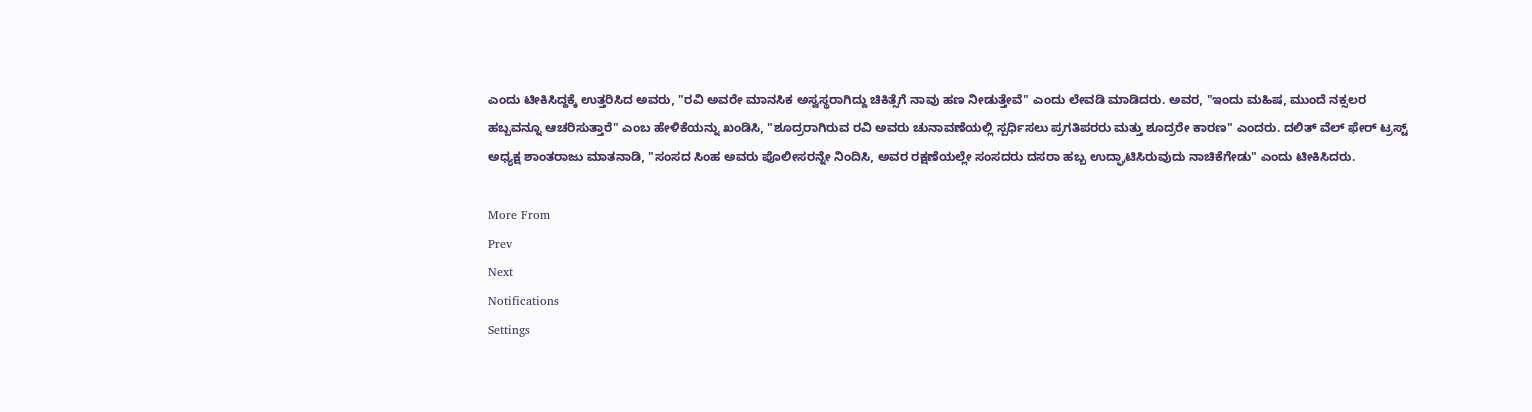ಎಂದು ಟೀಕಿಸಿದ್ದಕ್ಕೆ ಉತ್ತರಿಸಿದ ಅವರು, "ರವಿ ಅವರೇ ಮಾನಸಿಕ ಅಸ್ವಸ್ಥರಾಗಿದ್ದು ಚಿಕಿತ್ಸೆಗೆ ನಾವು ಹಣ ನೀಡುತ್ತೇವೆ" ಎಂದು ಲೇವಡಿ ಮಾಡಿದರು. ಅವರ, "ಇಂದು ಮಹಿಷ, ಮುಂದೆ ನಕ್ಸಲರ ಹಬ್ಬವನ್ನೂ ಆಚರಿಸುತ್ತಾರೆ" ಎಂಬ ಹೇಳಿಕೆಯನ್ನು ಖಂಡಿಸಿ, "ಶೂದ್ರರಾಗಿರುವ ರವಿ ಅವರು ಚುನಾವಣೆಯಲ್ಲಿ ಸ್ಪರ್ಧಿಸಲು ಪ್ರಗತಿಪರರು ಮತ್ತು ಶೂದ್ರರೇ ಕಾರಣ" ಎಂದರು. ದಲಿತ್ ವೆಲ್ ಫೇರ್‌ ಟ್ರಸ್ಟ್‌ ಅಧ್ಯಕ್ಷ ಶಾಂತರಾಜು ಮಾತನಾಡಿ, "ಸಂಸದ ಸಿಂಹ ಅವರು ಪೊಲೀಸರನ್ನೇ ನಿಂದಿಸಿ, ಅವರ ರಕ್ಷಣೆಯಲ್ಲೇ ಸಂಸದರು ದಸರಾ ಹಬ್ಬ ಉದ್ಘಾಟಿಸಿರುವುದು ನಾಚಿಕೆಗೇಡು" ಎಂದು ಟೀಕಿಸಿದರು.

More From
Prev
Next
Notifications
Settings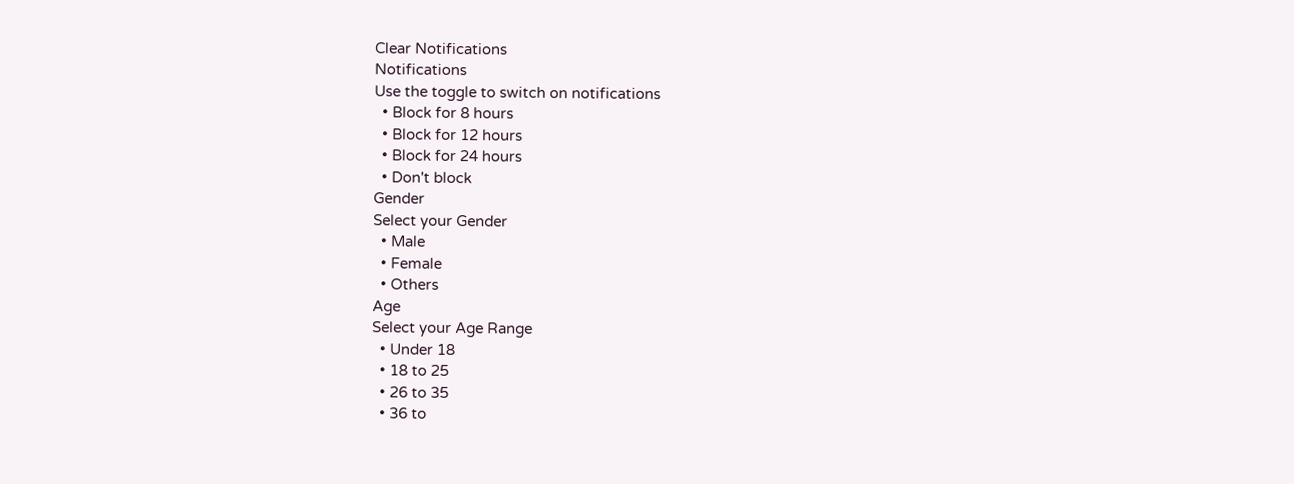Clear Notifications
Notifications
Use the toggle to switch on notifications
  • Block for 8 hours
  • Block for 12 hours
  • Block for 24 hours
  • Don't block
Gender
Select your Gender
  • Male
  • Female
  • Others
Age
Select your Age Range
  • Under 18
  • 18 to 25
  • 26 to 35
  • 36 to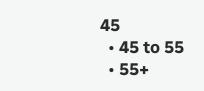45
  • 45 to 55
  • 55+